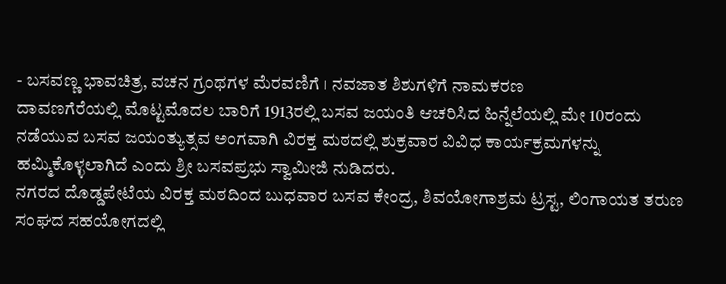- ಬಸವಣ್ಣ ಭಾವಚಿತ್ರ, ವಚನ ಗ್ರಂಥಗಳ ಮೆರವಣಿಗೆ । ನವಜಾತ ಶಿಶುಗಳಿಗೆ ನಾಮಕರಣ
ದಾವಣಗೆರೆಯಲ್ಲಿ ಮೊಟ್ಟಮೊದಲ ಬಾರಿಗೆ 1913ರಲ್ಲಿ ಬಸವ ಜಯಂತಿ ಆಚರಿಸಿದ ಹಿನ್ನೆಲೆಯಲ್ಲಿ ಮೇ 10ರಂದು ನಡೆಯುವ ಬಸವ ಜಯಂತ್ಯುತ್ಸವ ಅಂಗವಾಗಿ ವಿರಕ್ತ ಮಠದಲ್ಲಿ ಶುಕ್ರವಾರ ವಿವಿಧ ಕಾರ್ಯಕ್ರಮಗಳನ್ನು ಹಮ್ಮಿಕೊಳ್ಳಲಾಗಿದೆ ಎಂದು ಶ್ರೀ ಬಸವಪ್ರಭು ಸ್ವಾಮೀಜಿ ನುಡಿದರು.
ನಗರದ ದೊಡ್ಡಪೇಟೆಯ ವಿರಕ್ತ ಮಠದಿಂದ ಬುಧವಾರ ಬಸವ ಕೇಂದ್ರ, ಶಿವಯೋಗಾಶ್ರಮ ಟ್ರಸ್ಟ, ಲಿಂಗಾಯತ ತರುಣ ಸಂಘದ ಸಹಯೋಗದಲ್ಲಿ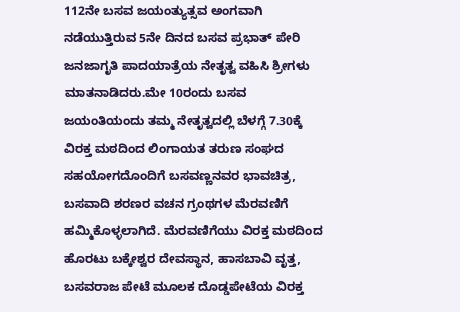112ನೇ ಬಸವ ಜಯಂತ್ಯುತ್ಸವ ಅಂಗವಾಗಿ ನಡೆಯುತ್ತಿರುವ 5ನೇ ದಿನದ ಬಸವ ಪ್ರಭಾತ್ ಪೇರಿ ಜನಜಾಗೃತಿ ಪಾದಯಾತ್ರೆಯ ನೇತೃತ್ವ ವಹಿಸಿ ಶ್ರೀಗಳು ಮಾತನಾಡಿದರು.ಮೇ 10ರಂದು ಬಸವ ಜಯಂತಿಯಂದು ತಮ್ಮ ನೇತೃತ್ವದಲ್ಲಿ ಬೆಳಗ್ಗೆ 7.30ಕ್ಕೆ ವಿರಕ್ತ ಮಠದಿಂದ ಲಿಂಗಾಯತ ತರುಣ ಸಂಘದ ಸಹಯೋಗದೊಂದಿಗೆ ಬಸವಣ್ಣನವರ ಭಾವಚಿತ್ರ, ಬಸವಾದಿ ಶರಣರ ವಚನ ಗ್ರಂಥಗಳ ಮೆರವಣಿಗೆ ಹಮ್ಮಿಕೊಳ್ಳಲಾಗಿದೆ. ಮೆರವಣಿಗೆಯು ವಿರಕ್ತ ಮಠದಿಂದ ಹೊರಟು ಬಕ್ಕೇಶ್ವರ ದೇವಸ್ಥಾನ, ಹಾಸಬಾವಿ ವೃತ್ತ, ಬಸವರಾಜ ಪೇಟೆ ಮೂಲಕ ದೊಡ್ಡಪೇಟೆಯ ವಿರಕ್ತ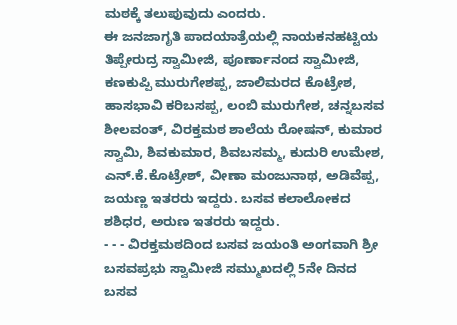ಮಠಕ್ಕೆ ತಲುಪುವುದು ಎಂದರು.
ಈ ಜನಜಾಗೃತಿ ಪಾದಯಾತ್ರೆಯಲ್ಲಿ ನಾಯಕನಹಟ್ಟಿಯ ತಿಪ್ಪೇರುದ್ರ ಸ್ವಾಮೀಜಿ, ಪೂರ್ಣಾನಂದ ಸ್ವಾಮೀಜಿ, ಕಣಕುಪ್ಪಿ ಮುರುಗೇಶಪ್ಪ, ಜಾಲಿಮರದ ಕೊಟ್ರೇಶ, ಹಾಸಭಾವಿ ಕರಿಬಸಪ್ಪ, ಲಂಬಿ ಮುರುಗೇಶ, ಚನ್ನಬಸವ ಶೀಲವಂತ್, ವಿರಕ್ತಮಠ ಶಾಲೆಯ ರೋಷನ್, ಕುಮಾರ ಸ್ವಾಮಿ, ಶಿವಕುಮಾರ, ಶಿವಬಸಮ್ಮ, ಕುದುರಿ ಉಮೇಶ, ಎನ್.ಕೆ.ಕೊಟ್ರೇಶ್, ವೀಣಾ ಮಂಜುನಾಥ, ಅಡಿವೆಪ್ಪ, ಜಯಣ್ಣ ಇತರರು ಇದ್ದರು. ಬಸವ ಕಲಾಲೋಕದ ಶಶಿಧರ, ಅರುಣ ಇತರರು ಇದ್ದರು.
- - - ವಿರಕ್ತಮಠದಿಂದ ಬಸವ ಜಯಂತಿ ಅಂಗವಾಗಿ ಶ್ರೀ ಬಸವಪ್ರಭು ಸ್ವಾಮೀಜಿ ಸಮ್ಮುಖದಲ್ಲಿ 5ನೇ ದಿನದ ಬಸವ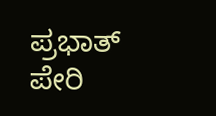ಪ್ರಭಾತ್ ಪೇರಿ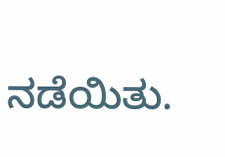ನಡೆಯಿತು.